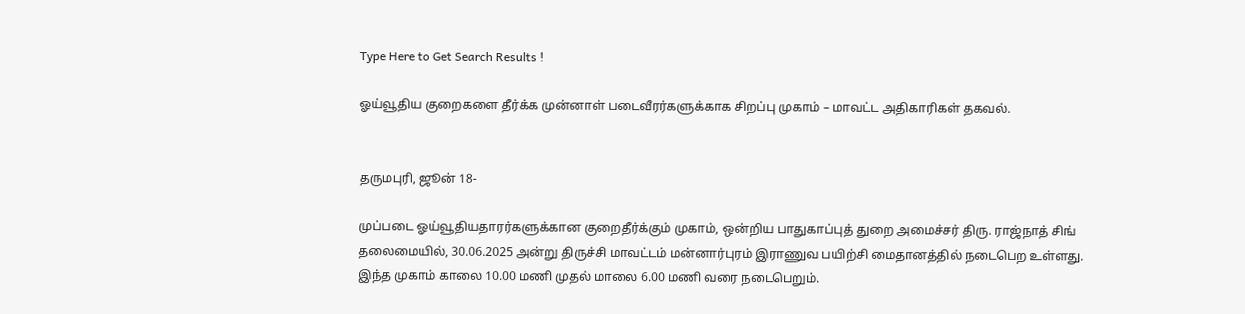Type Here to Get Search Results !

ஓய்வூதிய குறைகளை தீர்க்க முன்னாள் படைவீரர்களுக்காக சிறப்பு முகாம் – மாவட்ட அதிகாரிகள் தகவல்.


தருமபுரி, ஜூன் 18-

முப்படை ஓய்வூதியதாரர்களுக்கான குறைதீர்க்கும் முகாம், ஒன்றிய பாதுகாப்புத் துறை அமைச்சர் திரு. ராஜ்நாத் சிங் தலைமையில், 30.06.2025 அன்று திருச்சி மாவட்டம் மன்னார்புரம் இராணுவ பயிற்சி மைதானத்தில் நடைபெற உள்ளது. இந்த முகாம் காலை 10.00 மணி முதல் மாலை 6.00 மணி வரை நடைபெறும்.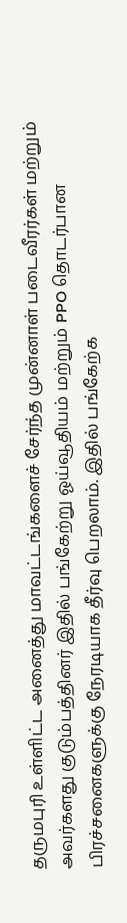தருமபுரி உள்ளிட்ட அனைத்து மாவட்டங்களைச் சேர்ந்த முன்னாள் படைவீரர்கள் மற்றும் அவர்களது குடும்பத்தினர் இதில் பங்கேற்று ஓய்வூதியம் மற்றும் PPO தொடர்பான பிரச்சனைகளுக்கு நேரடியாக தீர்வு பெறலாம். இதில் பங்கேற்க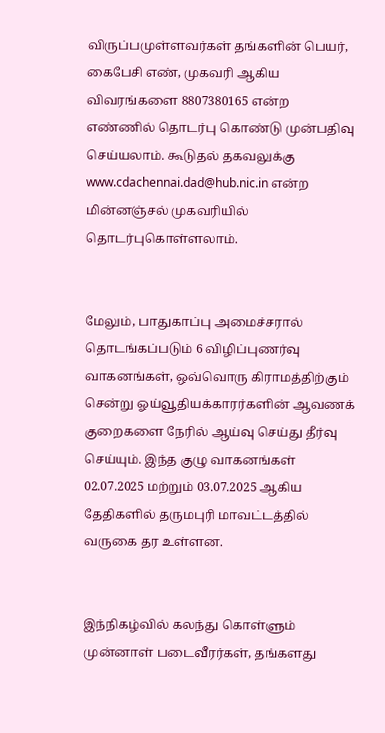விருப்பமுள்ளவர்கள் தங்களின் பெயர், கைபேசி எண், முகவரி ஆகிய விவரங்களை 8807380165 என்ற எண்ணில் தொடர்பு கொண்டு முன்பதிவு செய்யலாம். கூடுதல் தகவலுக்கு www.cdachennai.dad@hub.nic.in என்ற மின்னஞ்சல் முகவரியில் தொடர்புகொள்ளலாம்.


மேலும், பாதுகாப்பு அமைச்சரால் தொடங்கப்படும் 6 விழிப்புணர்வு வாகனங்கள், ஒவ்வொரு கிராமத்திற்கும் சென்று ஓய்வூதியக்காரர்களின் ஆவணக் குறைகளை நேரில் ஆய்வு செய்து தீர்வு செய்யும். இந்த குழு வாகனங்கள் 02.07.2025 மற்றும் 03.07.2025 ஆகிய தேதிகளில் தருமபுரி மாவட்டத்தில் வருகை தர உள்ளன.


இந்நிகழ்வில் கலந்து கொள்ளும் முன்னாள் படைவீரர்கள், தங்களது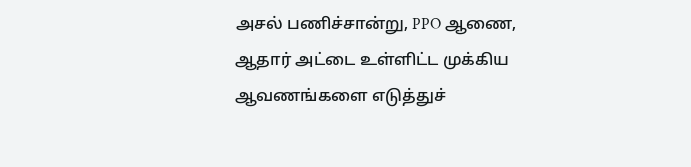அசல் பணிச்சான்று, PPO ஆணை, ஆதார் அட்டை உள்ளிட்ட முக்கிய ஆவணங்களை எடுத்துச்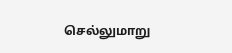செல்லுமாறு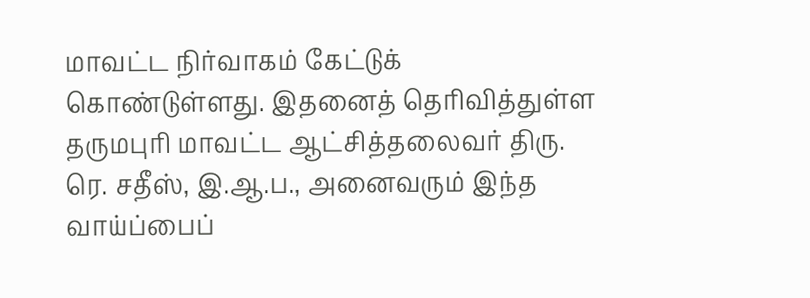மாவட்ட நிர்வாகம் கேட்டுக் கொண்டுள்ளது. இதனைத் தெரிவித்துள்ள தருமபுரி மாவட்ட ஆட்சித்தலைவர் திரு. ரெ. சதீஸ், இ.ஆ.ப., அனைவரும் இந்த வாய்ப்பைப்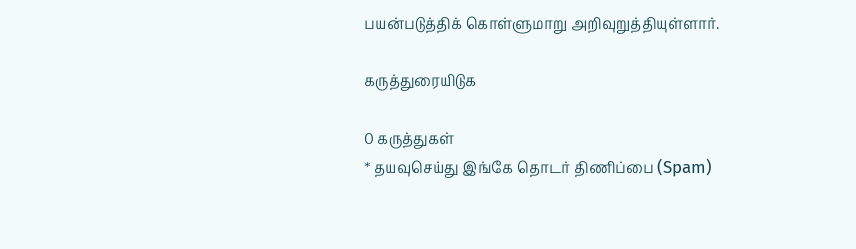பயன்படுத்திக் கொள்ளுமாறு அறிவுறுத்தியுள்ளார்.

கருத்துரையிடுக

0 கருத்துகள்
* தயவுசெய்து இங்கே தொடர் திணிப்பை (Spam)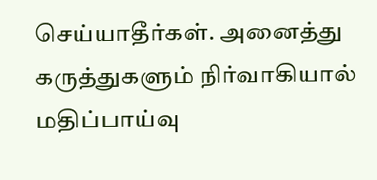செய்யாதீர்கள். அனைத்து கருத்துகளும் நிர்வாகியால் மதிப்பாய்வு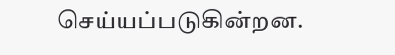செய்யப்படுகின்றன.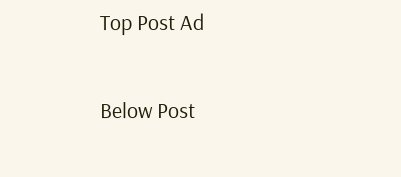Top Post Ad

Below Post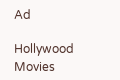Ad

Hollywood Movies